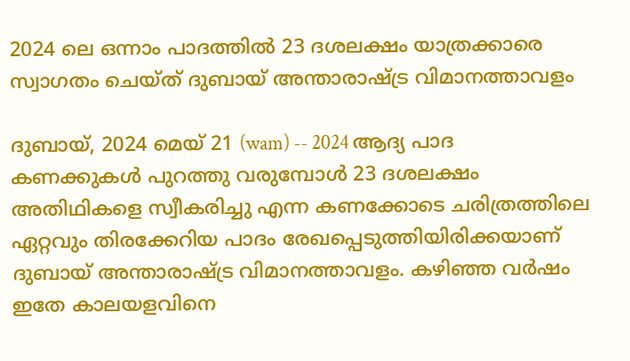2024 ലെ ഒന്നാം പാദത്തിൽ 23 ദശലക്ഷം യാത്രക്കാരെ സ്വാഗതം ചെയ്ത് ദുബായ് അന്താരാഷ്ട്ര വിമാനത്താവളം

ദുബായ്, 2024 മെയ് 21 (wam) -- 2024 ആദ്യ പാദ കണക്കുകൾ പുറത്തു വരുമ്പോൾ 23 ദശലക്ഷം അതിഥികളെ സ്വീകരിച്ചു എന്ന കണക്കോടെ ചരിത്രത്തിലെ ഏറ്റവും തിരക്കേറിയ പാദം രേഖപ്പെടുത്തിയിരിക്കയാണ് ദുബായ് അന്താരാഷ്ട്ര വിമാനത്താവളം. കഴിഞ്ഞ വർഷം ഇതേ കാലയളവിനെ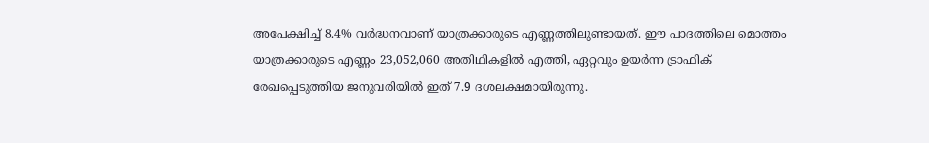അപേക്ഷിച്ച് 8.4% വർദ്ധനവാണ് യാത്രക്കാരുടെ എണ്ണത്തിലുണ്ടായത്. ഈ പാദത്തിലെ മൊത്തം യാത്രക്കാരുടെ എണ്ണം 23,052,060 അതിഥികളിൽ എത്തി, ഏറ്റവും ഉയർന്ന ട്രാഫിക് രേഖപ്പെടുത്തിയ ജനുവരിയിൽ ഇത് 7.9 ദശലക്ഷമായിരുന്നു.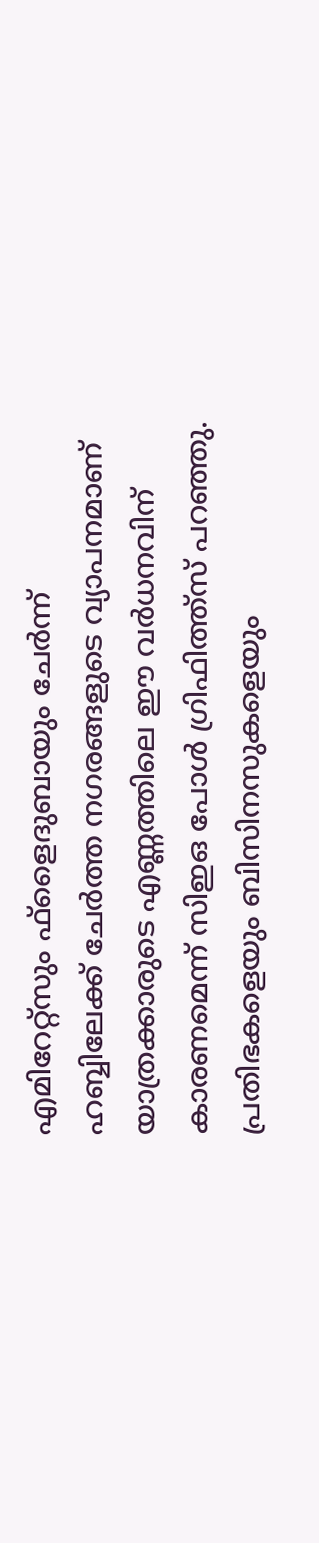എമിറേറ്റ്‌സും ഫ്‌ളൈദുബായും ചേർന്ന് ഹബ്ബിലേക്ക് ചേർത്ത നഗരങ്ങളുടെ വ്യാപനമാണ് യാത്രക്കാരുടെ എണ്ണത്തിലെ ഈ വർധനവിന് കാരണമെന്ന് സിഇഒ പോൾ ഗ്രിഫിത്ത്‌സ് പറഞ്ഞു. പ്രതിഭകളെയും ബിസിനസുകളെയും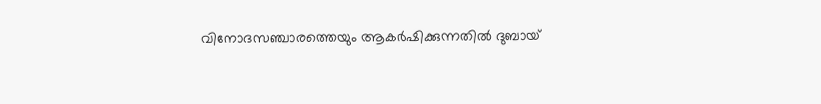വിനോദസഞ്ചാരത്തെയും ആകർഷിക്കുന്നതിൽ ദുബായ്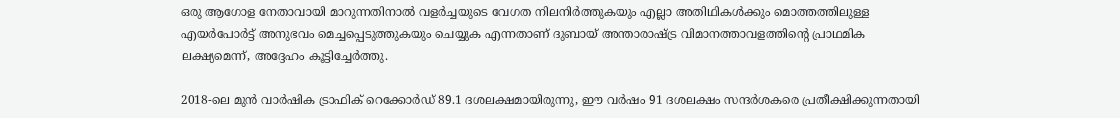ഒരു ആഗോള നേതാവായി മാറുന്നതിനാൽ വളർച്ചയുടെ വേഗത നിലനിർത്തുകയും എല്ലാ അതിഥികൾക്കും മൊത്തത്തിലുള്ള എയർപോർട്ട് അനുഭവം മെച്ചപ്പെടുത്തുകയും ചെയ്യുക എന്നതാണ് ദുബായ് അന്താരാഷ്ട്ര വിമാനത്താവളത്തിന്റെ പ്രാഥമിക ലക്ഷ്യമെന്ന്, അദ്ദേഹം കൂട്ടിച്ചേർത്തു.

2018-ലെ മുൻ വാർഷിക ട്രാഫിക് റെക്കോർഡ് 89.1 ദശലക്ഷമായിരുന്നു, ഈ വർഷം 91 ദശലക്ഷം സന്ദർശകരെ പ്രതീക്ഷിക്കുന്നതായി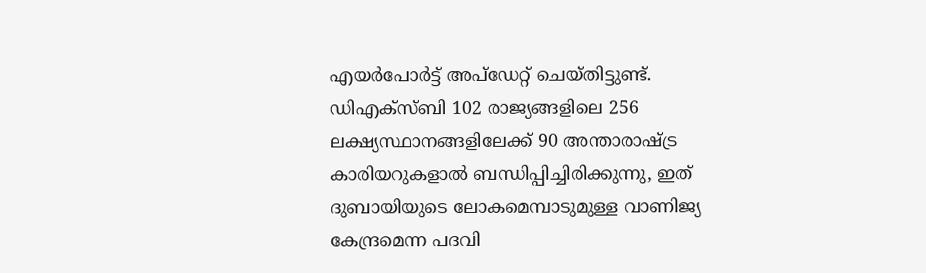എയർപോർട്ട് അപ്ഡേറ്റ് ചെയ്തിട്ടുണ്ട്. ഡിഎക്സ്ബി 102 രാജ്യങ്ങളിലെ 256 ലക്ഷ്യസ്ഥാനങ്ങളിലേക്ക് 90 അന്താരാഷ്ട്ര കാരിയറുകളാൽ ബന്ധിപ്പിച്ചിരിക്കുന്നു, ഇത് ദുബായിയുടെ ലോകമെമ്പാടുമുള്ള വാണിജ്യ കേന്ദ്രമെന്ന പദവി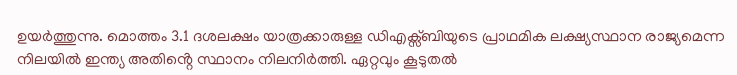ഉയർത്തുന്നു. മൊത്തം 3.1 ദശലക്ഷം യാത്രക്കാരുള്ള ഡിഎക്സ്ബിയുടെ പ്രാഥമിക ലക്ഷ്യസ്ഥാന രാജ്യമെന്ന നിലയിൽ ഇന്ത്യ അതിൻ്റെ സ്ഥാനം നിലനിർത്തി. ഏറ്റവും കൂടുതൽ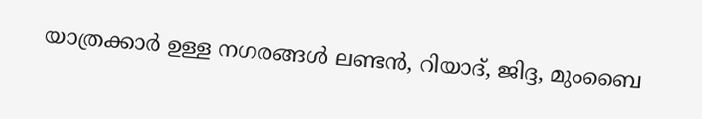യാത്രക്കാർ ഉള്ള നഗരങ്ങൾ ലണ്ടൻ, റിയാദ്, ജിദ്ദ, മുംബൈ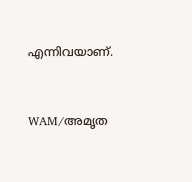എന്നിവയാണ്.


WAM/അമൃത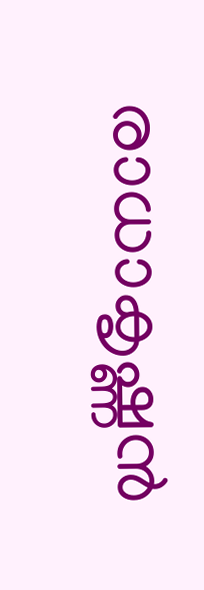രാധാകൃഷ്ണൻ